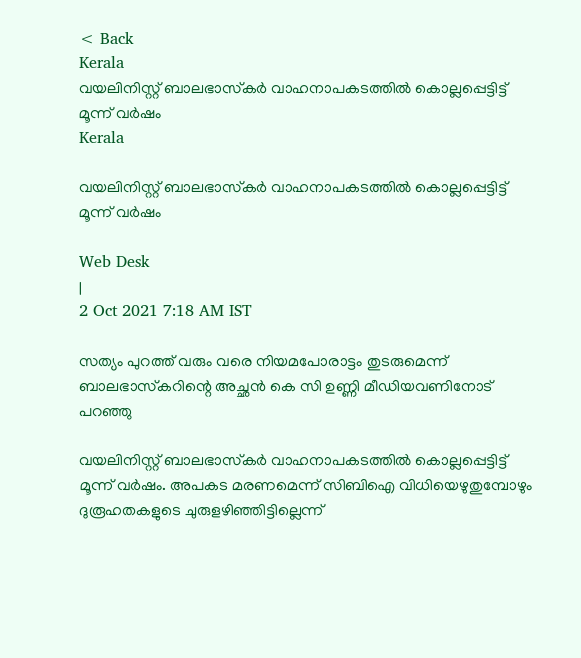< Back
Kerala
വയലിനിസ്റ്റ് ബാലഭാസ്‌കര്‍ വാഹനാപകടത്തില്‍ കൊല്ലപ്പെട്ടിട്ട് മൂന്ന് വര്‍ഷം
Kerala

വയലിനിസ്റ്റ് ബാലഭാസ്‌കര്‍ വാഹനാപകടത്തില്‍ കൊല്ലപ്പെട്ടിട്ട് മൂന്ന് വര്‍ഷം

Web Desk
|
2 Oct 2021 7:18 AM IST

സത്യം പുറത്ത് വരും വരെ നിയമപോരാട്ടം തുടരുമെന്ന് ബാലഭാസ്‌കറിന്റെ അച്ഛന്‍ കെ സി ഉണ്ണി മീഡിയവണിനോട് പറഞ്ഞു

വയലിനിസ്റ്റ് ബാലഭാസ്‌കര്‍ വാഹനാപകടത്തില്‍ കൊല്ലപ്പെട്ടിട്ട് മൂന്ന് വര്‍ഷം. അപകട മരണമെന്ന് സിബിഐ വിധിയെഴുതുമ്പോഴും ദുരൂഹതകളുടെ ചുരുളഴിഞ്ഞിട്ടില്ലെന്ന്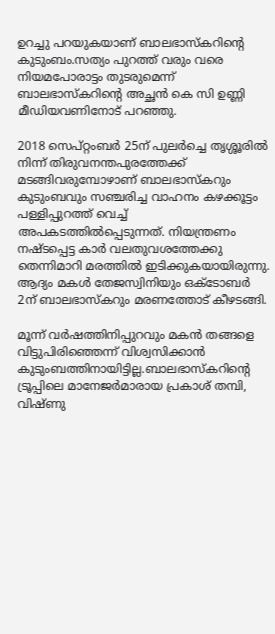ഉറച്ചു പറയുകയാണ് ബാലഭാസ്‌കറിന്റെ കുടുംബം.സത്യം പുറത്ത് വരും വരെ നിയമപോരാട്ടം തുടരുമെന്ന് ബാലഭാസ്‌കറിന്റെ അച്ഛന്‍ കെ സി ഉണ്ണി മീഡിയവണിനോട് പറഞ്ഞു.

2018 സെപ്റ്റംബര്‍ 25ന് പുലര്‍ച്ചെ തൃശ്ശൂരില്‍ നിന്ന് തിരുവനന്തപുരത്തേക്ക് മടങ്ങിവരുമ്പോഴാണ് ബാലഭാസ്‌കറും കുടുംബവും സഞ്ചരിച്ച വാഹനം കഴക്കൂട്ടം പള്ളിപ്പുറത്ത് വെച്ച് അപകടത്തില്‍പ്പെടുന്നത്. നിയന്ത്രണം നഷ്ടപ്പെട്ട കാര്‍ വലതുവശത്തേക്കു തെന്നിമാറി മരത്തില്‍ ഇടിക്കുകയായിരുന്നു. ആദ്യം മകള്‍ തേജസ്വിനിയും ഒക്ടോബര്‍ 2ന് ബാലഭാസ്‌കറും മരണത്തോട് കീഴടങ്ങി.

മൂന്ന് വര്‍ഷത്തിനിപ്പുറവും മകന്‍ തങ്ങളെ വിട്ടുപിരിഞ്ഞെന്ന് വിശ്വസിക്കാന്‍ കുടുംബത്തിനായിട്ടില്ല.ബാലഭാസ്‌കറിന്റെ ട്രൂപ്പിലെ മാനേജര്‍മാരായ പ്രകാശ് തമ്പി, വിഷ്ണു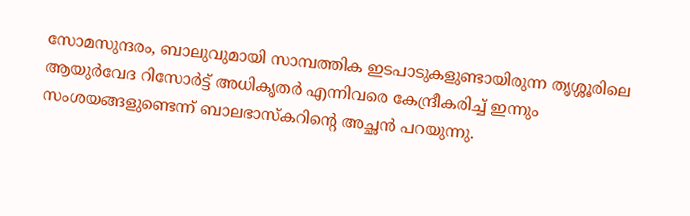സോമസുന്ദരം, ബാലുവുമായി സാമ്പത്തിക ഇടപാടുകളുണ്ടായിരുന്ന തൃശ്ശൂരിലെ ആയുര്‍വേദ റിസോര്‍ട്ട് അധികൃതര്‍ എന്നിവരെ കേന്ദ്രീകരിച്ച് ഇന്നും സംശയങ്ങളുണ്ടെന്ന് ബാലഭാസ്‌കറിന്റെ അച്ഛന്‍ പറയുന്നു.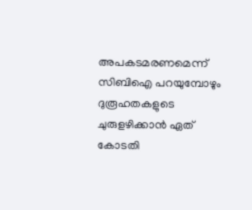അപകടമരണമെന്ന് സിബിഐ പറയുമ്പോഴും ദുരൂഹതകളുടെ ചുരുളഴിക്കാന്‍ ഏത് കോടതി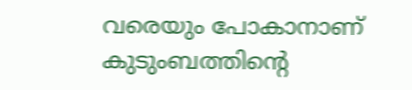വരെയും പോകാനാണ് കുടുംബത്തിന്റെ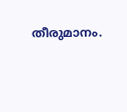തീരുമാനം.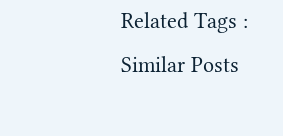Related Tags :
Similar Posts